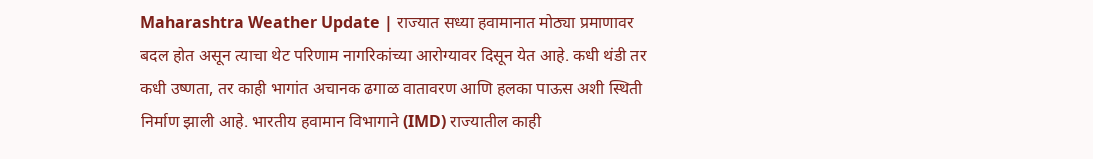Maharashtra Weather Update | राज्यात सध्या हवामानात मोठ्या प्रमाणावर बदल होत असून त्याचा थेट परिणाम नागरिकांच्या आरोग्यावर दिसून येत आहे. कधी थंडी तर कधी उष्णता, तर काही भागांत अचानक ढगाळ वातावरण आणि हलका पाऊस अशी स्थिती निर्माण झाली आहे. भारतीय हवामान विभागाने (IMD) राज्यातील काही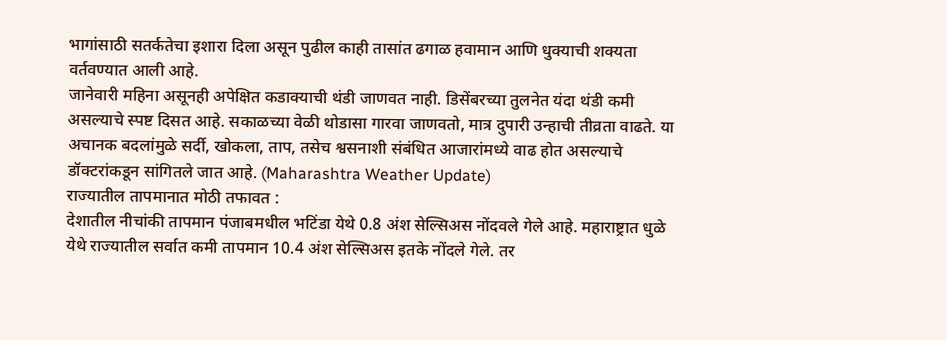भागांसाठी सतर्कतेचा इशारा दिला असून पुढील काही तासांत ढगाळ हवामान आणि धुक्याची शक्यता वर्तवण्यात आली आहे.
जानेवारी महिना असूनही अपेक्षित कडाक्याची थंडी जाणवत नाही. डिसेंबरच्या तुलनेत यंदा थंडी कमी असल्याचे स्पष्ट दिसत आहे. सकाळच्या वेळी थोडासा गारवा जाणवतो, मात्र दुपारी उन्हाची तीव्रता वाढते. या अचानक बदलांमुळे सर्दी, खोकला, ताप, तसेच श्वसनाशी संबंधित आजारांमध्ये वाढ होत असल्याचे डॉक्टरांकडून सांगितले जात आहे. (Maharashtra Weather Update)
राज्यातील तापमानात मोठी तफावत :
देशातील नीचांकी तापमान पंजाबमधील भटिंडा येथे 0.8 अंश सेल्सिअस नोंदवले गेले आहे. महाराष्ट्रात धुळे येथे राज्यातील सर्वात कमी तापमान 10.4 अंश सेल्सिअस इतके नोंदले गेले. तर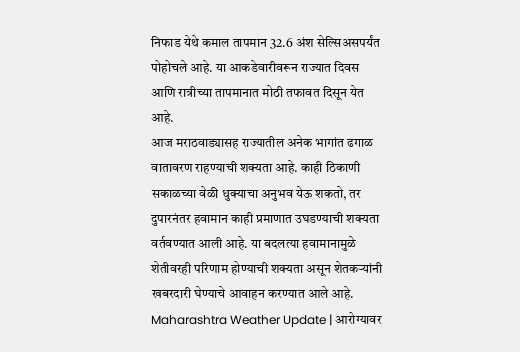निफाड येथे कमाल तापमान 32.6 अंश सेल्सिअसपर्यंत पोहोचले आहे. या आकडेवारीवरून राज्यात दिवस आणि रात्रीच्या तापमानात मोठी तफावत दिसून येत आहे.
आज मराठवाड्यासह राज्यातील अनेक भागांत ढगाळ वातावरण राहण्याची शक्यता आहे. काही ठिकाणी सकाळच्या वेळी धुक्याचा अनुभव येऊ शकतो, तर दुपारनंतर हवामान काही प्रमाणात उघडण्याची शक्यता वर्तवण्यात आली आहे. या बदलत्या हवामानामुळे शेतीवरही परिणाम होण्याची शक्यता असून शेतकऱ्यांनी खबरदारी घेण्याचे आवाहन करण्यात आले आहे.
Maharashtra Weather Update | आरोग्यावर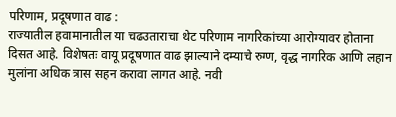परिणाम, प्रदूषणात वाढ :
राज्यातील हवामानातील या चढउताराचा थेट परिणाम नागरिकांच्या आरोग्यावर होताना दिसत आहे. विशेषतः वायू प्रदूषणात वाढ झाल्याने दम्याचे रुग्ण, वृद्ध नागरिक आणि लहान मुलांना अधिक त्रास सहन करावा लागत आहे. नवी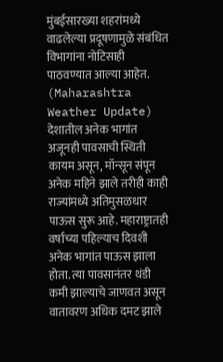मुंबईसारख्या शहरांमध्ये वाढलेल्या प्रदूषणामुळे संबंधित विभागांना नोटिसाही पाठवण्यात आल्या आहेत. (Maharashtra Weather Update)
देशातील अनेक भागांत अजूनही पावसाची स्थिती कायम असून, मॉन्सून संपून अनेक महिने झाले तरीही काही राज्यांमध्ये अतिमुसळधार पाऊस सुरू आहे. महाराष्ट्रातही वर्षाच्या पहिल्याच दिवशी अनेक भागांत पाऊस झाला होता. त्या पावसानंतर थंडी कमी झाल्याचे जाणवत असून वातावरण अधिक दमट झाले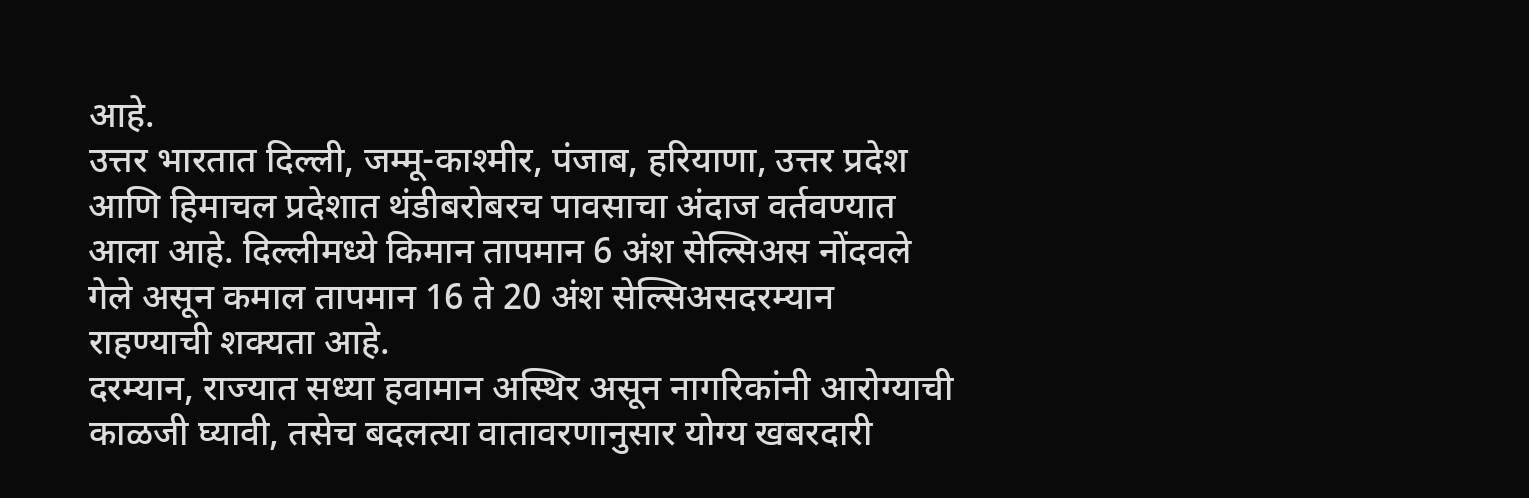आहे.
उत्तर भारतात दिल्ली, जम्मू-काश्मीर, पंजाब, हरियाणा, उत्तर प्रदेश आणि हिमाचल प्रदेशात थंडीबरोबरच पावसाचा अंदाज वर्तवण्यात आला आहे. दिल्लीमध्ये किमान तापमान 6 अंश सेल्सिअस नोंदवले गेले असून कमाल तापमान 16 ते 20 अंश सेल्सिअसदरम्यान राहण्याची शक्यता आहे.
दरम्यान, राज्यात सध्या हवामान अस्थिर असून नागरिकांनी आरोग्याची काळजी घ्यावी, तसेच बदलत्या वातावरणानुसार योग्य खबरदारी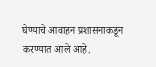घेण्याचे आवाहन प्रशासनाकडून करण्यात आले आहे.